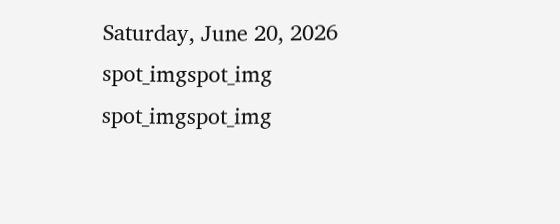Saturday, June 20, 2026
spot_imgspot_img
spot_imgspot_img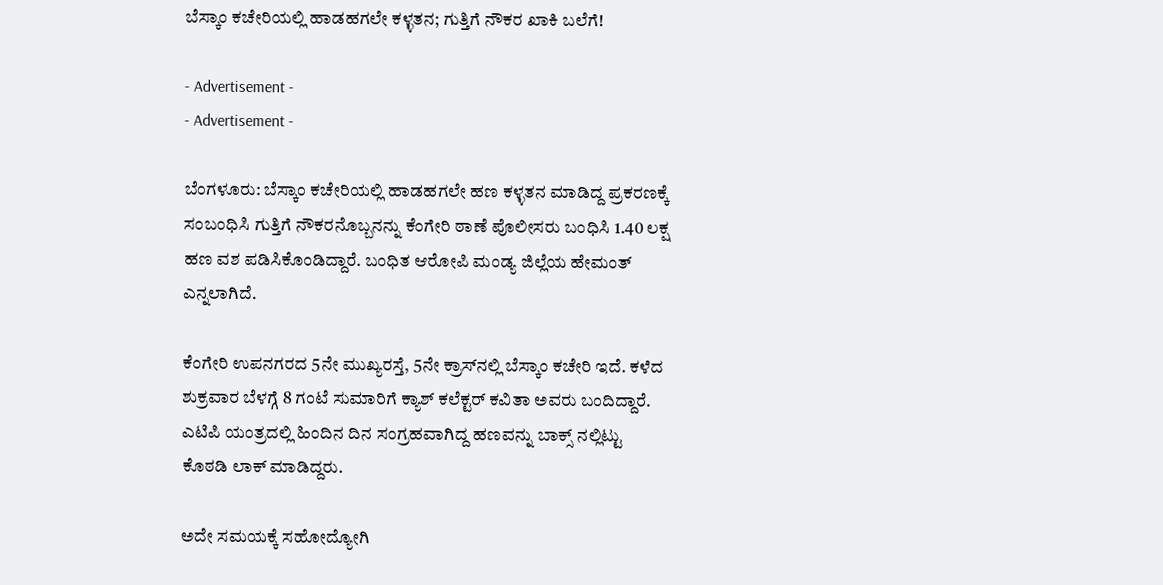ಬೆಸ್ಕಾಂ ಕಚೇರಿಯಲ್ಲಿ ಹಾಡಹಗಲೇ ಕಳ್ಳತನ; ಗುತ್ತಿಗೆ ನೌಕರ ಖಾಕಿ ಬಲೆಗೆ!

- Advertisement -
- Advertisement -

ಬೆಂಗಳೂರು: ಬೆಸ್ಕಾಂ ಕಚೇರಿಯಲ್ಲಿ ಹಾಡಹಗಲೇ ಹಣ ಕಳ್ಳತನ ಮಾಡಿದ್ದ ಪ್ರಕರಣಕ್ಕೆ ಸಂಬಂಧಿಸಿ ಗುತ್ತಿಗೆ ನೌಕರನೊಬ್ಬನನ್ನು ಕೆಂಗೇರಿ ಠಾಣೆ ಪೊಲೀಸರು ಬಂಧಿಸಿ 1.40 ಲಕ್ಷ ಹಣ ವಶ ಪಡಿಸಿಕೊಂಡಿದ್ದಾರೆ. ಬಂಧಿತ ಆರೋಪಿ ಮಂಡ್ಯ ಜಿಲ್ಲೆಯ ಹೇಮಂತ್ ಎನ್ನಲಾಗಿದೆ.

ಕೆಂಗೇರಿ ಉಪನಗರದ 5ನೇ ಮುಖ್ಯರಸ್ತೆ, 5ನೇ ಕ್ರಾಸ್‍ನಲ್ಲಿ ಬೆಸ್ಕಾಂ ಕಚೇರಿ ಇದೆ. ಕಳೆದ ಶುಕ್ರವಾರ ಬೆಳಗ್ಗೆ 8 ಗಂಟೆ ಸುಮಾರಿಗೆ ಕ್ಯಾಶ್ ಕಲೆಕ್ಟರ್ ಕವಿತಾ ಅವರು ಬಂದಿದ್ದಾರೆ. ಎಟಿಪಿ ಯಂತ್ರದಲ್ಲಿ ಹಿಂದಿನ ದಿನ ಸಂಗ್ರಹವಾಗಿದ್ದ ಹಣವನ್ನು ಬಾಕ್ಸ್ ನಲ್ಲಿಟ್ಟು ಕೊಠಡಿ ಲಾಕ್ ಮಾಡಿದ್ದರು.

ಅದೇ ಸಮಯಕ್ಕೆ ಸಹೋದ್ಯೋಗಿ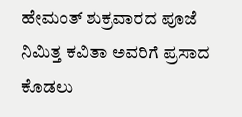ಹೇಮಂತ್ ಶುಕ್ರವಾರದ ಪೂಜೆ ನಿಮಿತ್ತ ಕವಿತಾ ಅವರಿಗೆ ಪ್ರಸಾದ ಕೊಡಲು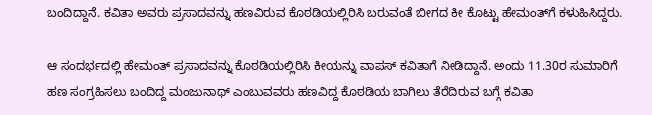ಬಂದಿದ್ದಾನೆ. ಕವಿತಾ ಅವರು ಪ್ರಸಾದವನ್ನು ಹಣವಿರುವ ಕೊಠಡಿಯಲ್ಲಿರಿಸಿ ಬರುವಂತೆ ಬೀಗದ ಕೀ ಕೊಟ್ಟು ಹೇಮಂತ್‍ಗೆ ಕಳುಹಿಸಿದ್ದರು.

ಆ ಸಂದರ್ಭದಲ್ಲಿ ಹೇಮಂತ್ ಪ್ರಸಾದವನ್ನು ಕೊಠಡಿಯಲ್ಲಿರಿಸಿ ಕೀಯನ್ನು ವಾಪಸ್ ಕವಿತಾಗೆ ನೀಡಿದ್ದಾನೆ. ಅಂದು 11.30ರ ಸುಮಾರಿಗೆ ಹಣ ಸಂಗ್ರಹಿಸಲು ಬಂದಿದ್ದ ಮಂಜುನಾಥ್ ಎಂಬುವವರು ಹಣವಿದ್ದ ಕೊಠಡಿಯ ಬಾಗಿಲು ತೆರೆದಿರುವ ಬಗ್ಗೆ ಕವಿತಾ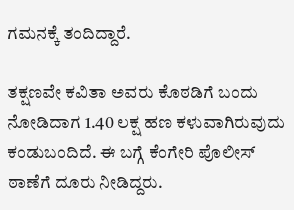ಗಮನಕ್ಕೆ ತಂದಿದ್ದಾರೆ.

ತಕ್ಷಣವೇ ಕವಿತಾ ಅವರು ಕೊಠಡಿಗೆ ಬಂದು ನೋಡಿದಾಗ 1.40 ಲಕ್ಷ ಹಣ ಕಳುವಾಗಿರುವುದು ಕಂಡುಬಂದಿದೆ. ಈ ಬಗ್ಗೆ ಕೆಂಗೇರಿ ಪೊಲೀಸ್ ಠಾಣೆಗೆ ದೂರು ನೀಡಿದ್ದರು.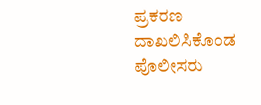ಪ್ರಕರಣ ದಾಖಲಿಸಿಕೊಂಡ ಪೊಲೀಸರು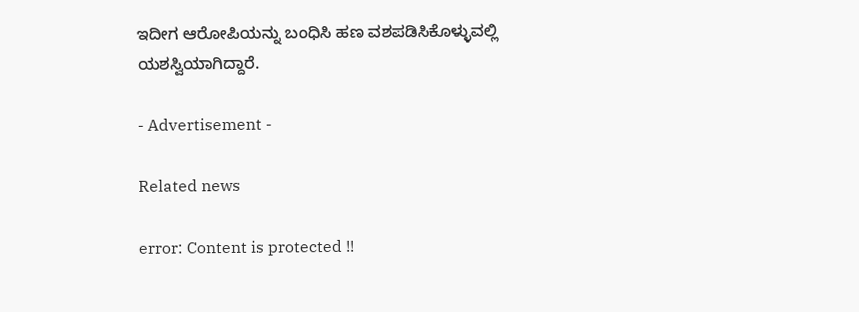ಇದೀಗ ಆರೋಪಿಯನ್ನು ಬಂಧಿಸಿ ಹಣ ವಶಪಡಿಸಿಕೊಳ್ಳುವಲ್ಲಿ ಯಶಸ್ವಿಯಾಗಿದ್ದಾರೆ.

- Advertisement -

Related news

error: Content is protected !!